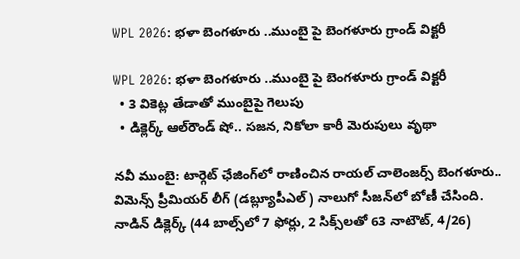WPL 2026: భళా బెంగళూరు ..ముంబై పై బెంగళూరు గ్రాండ్ విక్టరీ

WPL 2026: భళా బెంగళూరు ..ముంబై పై బెంగళూరు గ్రాండ్ విక్టరీ
  • 3 వికెట్ల తేడాతో ముంబైపై గెలుపు
  • డిక్లెర్క్‌‌‌‌‌‌‌‌ ఆల్‌‌‌‌‌‌‌‌రౌండ్‌‌‌‌‌‌‌‌ షో.. సజన, నికోలా కారీ మెరుపులు వృథా

నవీ ముంబై: టార్గెట్ ఛేజింగ్‌‌‌‌‌‌‌‌లో రాణించిన రాయల్‌‌‌‌‌‌‌‌ చాలెంజర్స్‌‌‌‌‌‌‌‌ బెంగళూరు.. విమెన్స్‌‌‌‌‌‌‌‌ ప్రీమియర్‌‌‌‌‌‌‌‌ లీగ్‌‌‌‌‌‌‌‌ (డబ్ల్యూపీఎల్‌‌‌‌‌‌‌‌) నాలుగో సీజన్‌‌‌‌‌‌‌‌లో బోణీ చేసింది. నాడిన్‌‌‌‌‌‌‌‌ డిక్లెర్క్‌‌‌‌‌‌‌‌ (44 బాల్స్‌‌‌‌‌‌‌‌లో 7 ఫోర్లు, 2 సిక్స్‌‌‌‌‌‌‌‌లతో 63 నాటౌట్‌‌‌‌‌‌‌‌, 4/26)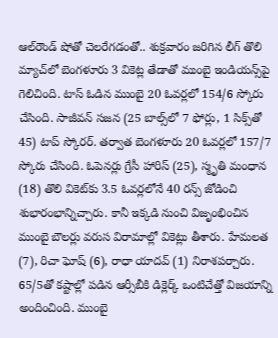ఆల్‌‌‌‌‌‌‌‌రౌండ్‌‌‌‌‌‌‌‌ షోతో చెలరేగడంతో.. శుక్రవారం జరిగిన లీగ్ తొలి మ్యాచ్‌‌‌‌‌‌‌‌లో బెంగళూరు 3 వికెట్ల తేడాతో ముంబై ఇండియన్స్‌‌‌‌‌‌‌‌పై గెలిచింది. టాస్‌‌‌‌‌‌‌‌ ఓడిన ముంబై 20 ఓవర్లలో 154/6 స్కోరు చేసింది. సాజీవన్‌‌‌‌‌‌‌‌ సజన (25 బాల్స్‌‌‌‌‌‌‌‌లో 7 ఫోర్లు, 1 సిక్స్‌‌‌‌‌‌‌‌తో 45) టాప్‌‌‌‌‌‌‌‌ స్కోరర్‌‌‌‌‌‌‌‌. తర్వాత బెంగళూరు 20 ఓవర్లలో 157/7 స్కోరు చేసింది. ఓపెనర్లు గ్రేసీ హారిస్‌‌‌‌‌‌‌‌ (25), స్మృతి మంధాన (18) తొలి వికెట్‌‌‌‌‌‌‌‌కు 3.5 ఓవర్లలోనే 40 రన్స్‌‌‌‌‌‌‌‌ జోడించి శుభారంభాన్నిచ్చారు. కానీ ఇక్కడి నుంచి విజృంభించిన ముంబై బౌలర్లు వరుస విరామాల్లో వికెట్లు తీశారు. హేమలత (7), రిచా ఘోష్‌‌‌‌‌‌‌‌ (6), రాధా యాదవ్‌‌‌‌‌‌‌‌ (1) నిరాశపర్చారు. 65/5తో కష్టాల్లో పడిన ఆర్సీబీకి డిక్లెర్క్‌‌‌‌‌‌‌‌ ఒంటిచేత్తో విజయాన్ని అందించింది. ముంబై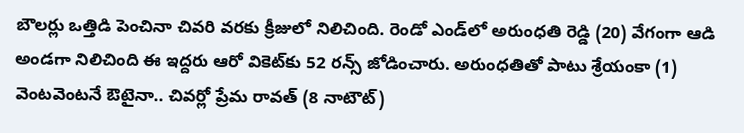బౌలర్లు ఒత్తిడి పెంచినా చివరి వరకు క్రీజులో నిలిచింది. రెండో ఎండ్‌‌‌‌‌‌‌‌లో అరుంధతి రెడ్డి (20) వేగంగా ఆడి అండగా నిలిచింది ఈ ఇద్దరు ఆరో వికెట్‌‌‌‌‌‌‌‌కు 52 రన్స్‌‌‌‌‌‌‌‌ జోడించారు. అరుంధతితో పాటు శ్రేయంకా (1) వెంటవెంటనే ఔటైనా.. చివర్లో ప్రేమ రావత్‌‌‌‌‌‌‌‌ (8 నాటౌట్‌‌‌‌‌‌‌‌)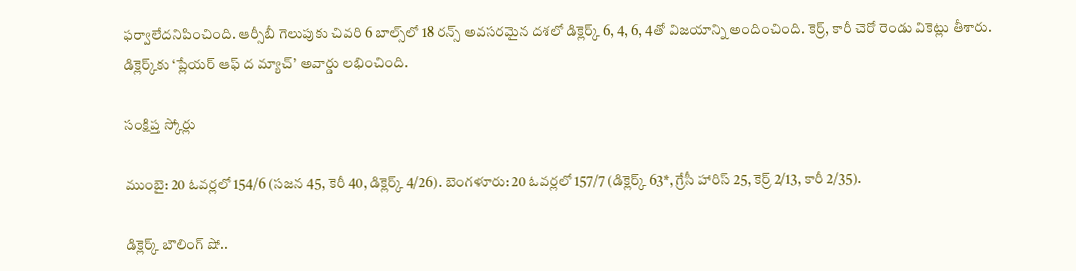ఫర్వాలేదనిపించింది. ఆర్సీబీ గెలుపుకు చివరి 6 బాల్స్‌‌‌‌‌‌‌‌లో 18 రన్స్‌‌‌‌‌‌‌‌ అవసరమైన దశలో డిక్లెర్క్‌‌‌‌‌‌‌‌ 6, 4, 6, 4తో విజయాన్ని అందించింది. కెర్ర్, కారీ చెరో రెండు వికెట్లు తీశారు. డిక్లెర్క్‌‌‌‌‌‌‌‌కు ‘ప్లేయర్‌‌‌‌‌‌‌‌ ఆఫ్‌‌‌‌‌‌‌‌ ద మ్యాచ్‌‌‌‌‌‌‌‌’ అవార్డు లభించింది.

సంక్షిప్త స్కోర్లు

ముంబై: 20 ఓవర్లలో 154/6 (సజన 45, కెరీ 40, డిక్లెర్క్‌‌‌‌‌‌‌‌ 4/26). బెంగళూరు: 20 ఓవర్లలో 157/7 (డిక్లెర్క్‌‌‌‌‌‌‌‌ 63*, గ్రేసీ హారిస్‌‌‌‌‌‌‌‌ 25, కెర్ర్ 2/13, కారీ 2/35).

డిక్లెర్క్ బౌలింగ్ షో..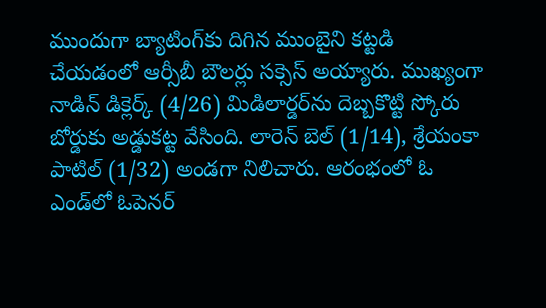ముందుగా బ్యాటింగ్‌‌‌‌‌‌‌‌కు దిగిన ముంబైని కట్టడి చేయడంలో ఆర్సీబీ బౌలర్లు సక్సెస్‌‌‌‌‌‌‌‌ అయ్యారు. ముఖ్యంగా నాడిన్‌‌‌‌‌‌‌‌ డిక్లెర్క్‌‌‌‌‌‌‌‌ (4/26) మిడిలార్డర్‌‌‌‌‌‌‌‌ను దెబ్బకొట్టి స్కోరు బోర్డుకు అడ్డుకట్ట వేసింది. లారెన్‌‌‌‌‌‌‌‌ బెల్‌‌‌‌‌‌‌‌ (1/14), శ్రేయంకా పాటిల్‌‌‌‌‌‌‌‌ (1/32) అండగా నిలిచారు. ఆరంభంలో ఓ ఎండ్‌‌‌‌‌‌‌‌లో ఓపెనర్‌‌‌‌‌‌‌‌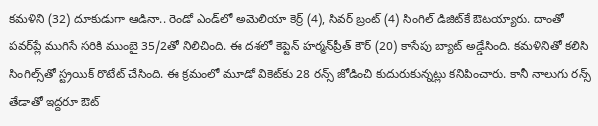కమళిని (32) దూకుడుగా ఆడినా.. రెండో ఎండ్‌‌‌‌‌‌‌‌లో అమెలియా కెర్ర్ (4), సివర్‌‌‌‌‌‌‌‌ బ్రంట్‌‌‌‌‌‌‌‌ (4) సింగిల్‌‌‌‌‌‌‌‌ డిజిట్‌‌‌‌‌‌‌‌కే ఔటయ్యారు. దాంతో పవర్‌‌‌‌‌‌‌‌ప్లే ముగిసే సరికి ముంబై 35/2తో నిలిచింది. ఈ దశలో కెప్టెన్‌‌‌‌‌‌‌‌ హర్మన్‌‌‌‌‌‌‌‌ప్రీత్‌‌‌‌‌‌‌‌ కౌర్‌‌‌‌‌‌‌‌ (20) కాసేపు బ్యాట్‌‌‌‌‌‌‌‌ అడ్డేసింది. కమళినితో కలిసి సింగిల్స్‌‌‌‌‌‌‌‌తో స్ట్రయిక్‌‌‌‌‌‌‌‌ రొటేట్‌‌‌‌‌‌‌‌ చేసింది. ఈ క్రమంలో మూడో వికెట్‌‌‌‌‌‌‌‌కు 28 రన్స్‌‌‌‌‌‌‌‌ జోడించి కుదురుకున్నట్లు కనిపించారు. కానీ నాలుగు రన్స్‌‌‌‌‌‌‌‌ తేడాతో ఇద్దరూ ఔట్‌‌‌‌‌‌‌‌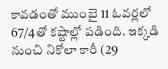కావడంతో ముంబై 11 ఓవర్లలో 67/4తో కష్టాల్లో పడింది. ఇక్కడి నుంచి నికోలా కారీ (29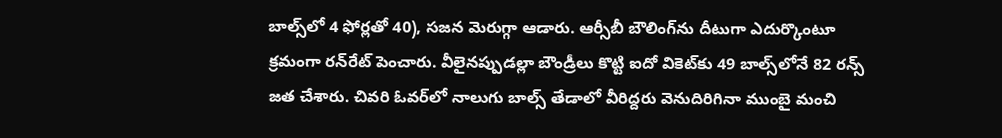బాల్స్‌‌‌‌‌‌‌‌లో 4 ఫోర్లతో 40), సజన మెరుగ్గా ఆడారు. ఆర్సీబీ బౌలింగ్‌‌‌‌‌‌‌‌ను దీటుగా ఎదుర్కొంటూ క్రమంగా రన్‌‌‌‌‌‌‌‌రేట్‌‌‌‌‌‌‌‌ పెంచారు. వీలైనప్పుడల్లా బౌండ్రీలు కొట్టి ఐదో వికెట్‌‌‌‌‌‌‌‌కు 49 బాల్స్‌‌‌‌‌‌‌‌లోనే 82 రన్స్‌‌‌‌‌‌‌‌ జత చేశారు. చివరి ఓవర్‌‌‌‌‌‌‌‌లో నాలుగు బాల్స్‌‌‌‌‌‌‌‌ తేడాలో వీరిద్దరు వెనుదిరిగినా ముంబై మంచి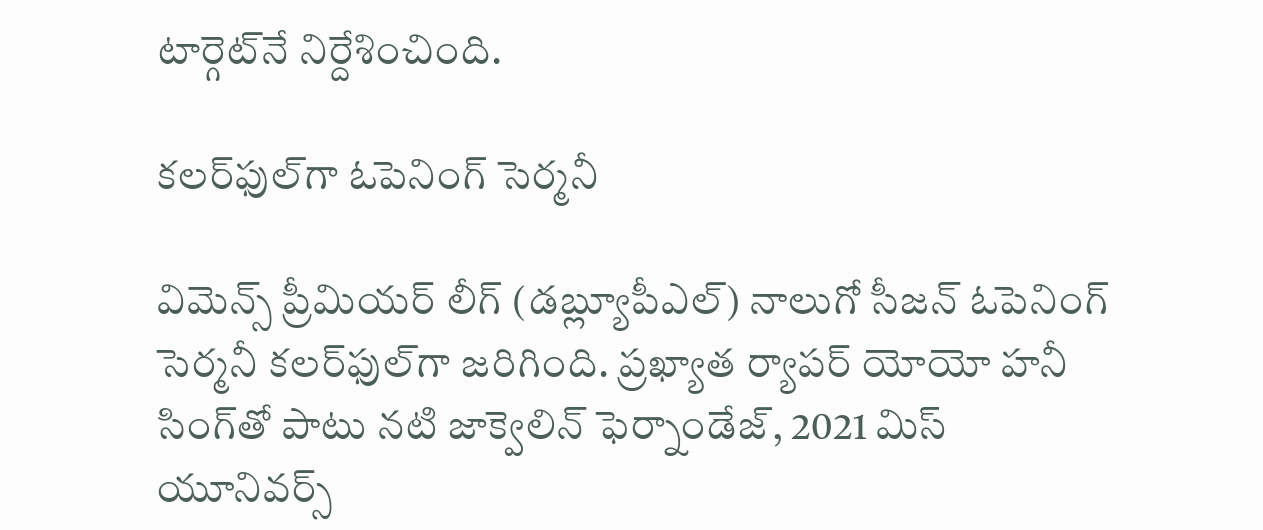టార్గెట్‌‌‌‌‌‌‌‌నే నిర్దేశించింది.

కలర్‌‌‌‌‌‌‌‌‌‌‌‌‌‌‌‌ఫుల్‌‌‌‌‌‌‌‌‌‌‌‌‌‌‌‌గా ఓపెనింగ్‌‌‌‌‌‌‌‌‌‌‌‌‌‌‌‌ సెర్మనీ

విమెన్స్‌‌‌‌‌‌‌‌‌‌‌‌‌‌‌‌ ప్రీమియర్‌‌‌‌‌‌‌‌‌‌‌‌‌‌‌‌ లీగ్‌‌‌‌‌‌‌‌‌‌‌‌‌‌‌‌ (డబ్ల్యూపీఎల్‌‌‌‌‌‌‌‌‌‌‌‌‌‌‌‌) నాలుగో సీజన్‌‌‌‌‌‌‌‌‌‌‌‌‌‌‌‌ ఓపెనింగ్‌‌‌‌‌‌‌‌‌‌‌‌‌‌‌‌ సెర్మనీ కలర్‌‌‌‌‌‌‌‌‌‌‌‌‌‌‌‌ఫుల్‌‌‌‌‌‌‌‌‌‌‌‌‌‌‌‌గా జరిగింది. ప్రఖ్యాత ర్యాపర్‌‌‌‌‌‌‌‌‌‌‌‌‌‌‌‌ యోయో హనీ సింగ్‌‌‌‌‌‌‌‌‌‌‌‌‌‌‌‌తో పాటు నటి జాక్వెలిన్‌‌‌‌‌‌‌‌‌‌‌‌‌‌‌‌ ఫెర్నాండేజ్‌‌‌‌‌‌‌‌‌‌‌‌‌‌‌‌, 2021 మిస్‌‌‌‌‌‌‌‌‌‌‌‌‌‌‌‌ యూనివర్స్‌‌‌‌‌‌‌‌‌‌‌‌‌‌‌‌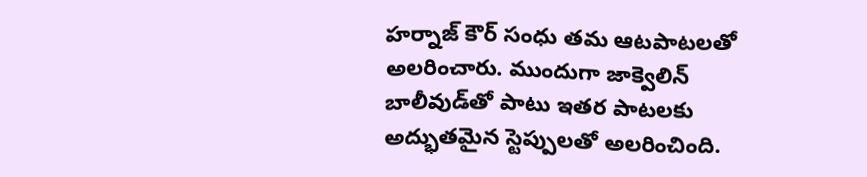హర్నాజ్‌‌‌‌‌‌‌‌‌‌‌‌‌‌‌‌ కౌర్‌‌‌‌‌‌‌‌‌‌‌‌‌‌‌‌ సంధు తమ ఆటపాటలతో అలరించారు. ముందుగా జాక్వెలిన్‌‌‌‌‌‌‌‌‌‌‌‌‌‌‌‌ బాలీవుడ్‌‌‌‌‌‌‌‌‌‌‌‌‌‌‌‌తో పాటు ఇతర పాటలకు అద్భుతమైన స్టెప్పులతో అలరించింది.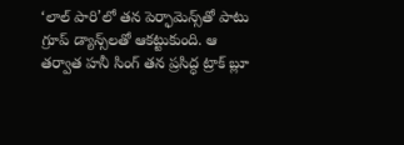‘లాల్‌‌‌‌‌‌‌‌‌‌‌‌‌‌‌‌ పారి’లో తన పెర్ఫామెన్స్‌‌‌‌‌‌‌‌‌‌‌‌‌‌‌‌తో పాటు గ్రూప్‌‌‌‌‌‌‌‌‌‌‌‌‌‌‌‌ డ్యాన్స్‌‌‌‌‌‌‌‌‌‌‌‌‌‌‌‌లతో ఆకట్టుకుంది. ఆ తర్వాత హనీ సింగ్‌‌‌‌‌‌‌‌‌‌‌‌‌‌‌‌ తన ప్రసిద్ధ ట్రాక్‌‌‌‌‌‌‌‌‌‌‌‌‌‌‌‌ బ్లూ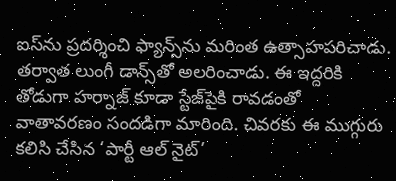ఐస్‌‌‌‌‌‌‌‌‌‌‌‌‌‌‌‌ను ప్రదర్శించి ఫ్యాన్స్‌‌‌‌‌‌‌‌‌‌‌‌‌‌‌‌ను మరింత ఉత్సాహపరిచాడు. తర్వాత లుంగీ డాన్స్‌‌‌‌‌‌‌‌‌‌‌‌‌‌‌‌తో అలరించాడు. ఈ ఇద్దరికి తోడుగా హర్నాజ్‌‌‌‌‌‌‌‌‌‌‌‌‌‌‌‌ కూడా స్టేజ్‌‌‌‌‌‌‌‌‌‌‌‌‌‌‌‌పైకి రావడంతో వాతావరణం సందడిగా మారింది. చివరకు ఈ ముగ్గురు కలిసి చేసిన ‘పార్టీ ఆల్‌‌‌‌‌‌‌‌‌‌‌‌‌‌‌‌ నైట్‌‌‌‌‌‌‌‌‌‌‌‌‌‌‌‌’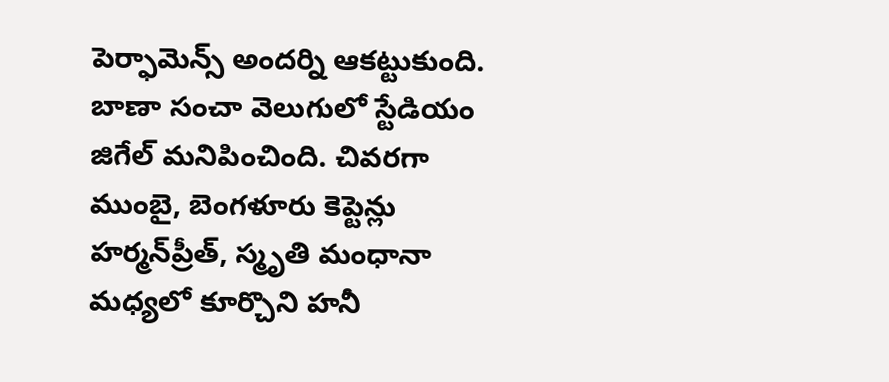పెర్ఫామెన్స్‌‌‌‌‌‌‌‌‌‌‌‌‌‌‌‌ అందర్ని ఆకట్టుకుంది. బాణా సంచా వెలుగులో స్టేడియం జిగేల్‌‌‌‌‌‌‌‌‌‌‌‌‌‌‌‌ మనిపించింది. చివరగా ముంబై, బెంగళూరు కెప్టెన్లు హర్మన్‌‌‌‌‌‌‌‌‌‌‌‌‌‌‌‌ప్రీత్‌‌‌‌‌‌‌‌‌‌‌‌‌‌‌‌, స్మృతి మంధానా మధ్యలో కూర్చొని హనీ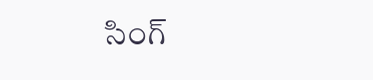సింగ్‌‌‌‌‌‌‌‌‌‌‌‌‌‌‌‌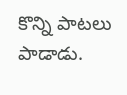కొన్ని పాటలు పాడాడు.